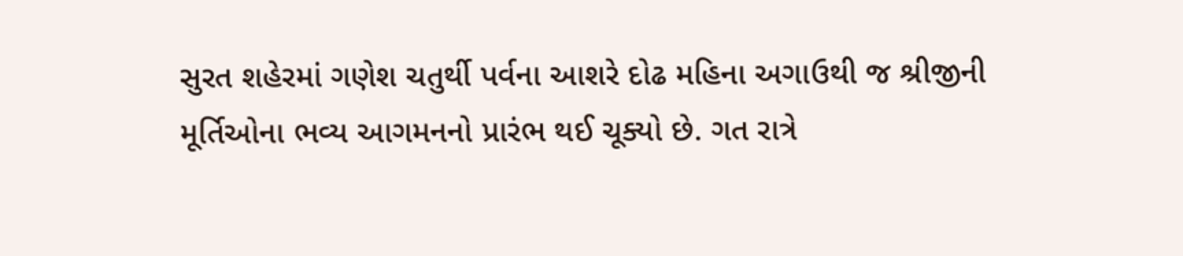સુરત શહેરમાં ગણેશ ચતુર્થી પર્વના આશરે દોઢ મહિના અગાઉથી જ શ્રીજીની મૂર્તિઓના ભવ્ય આગમનનો પ્રારંભ થઈ ચૂક્યો છે. ગત રાત્રે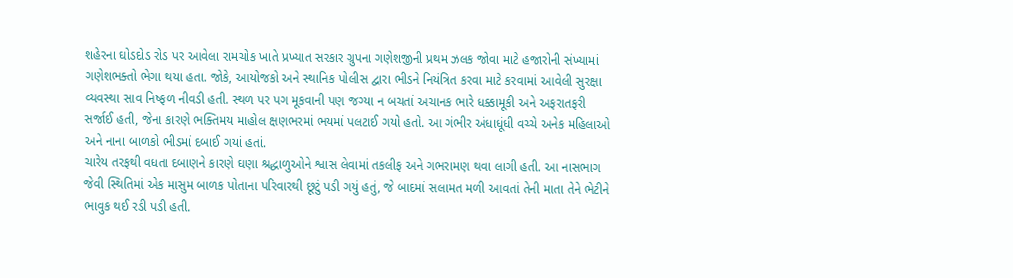શહેરના ઘોડદોડ રોડ પર આવેલા રામચોક ખાતે પ્રખ્યાત સરકાર ગ્રુપના ગણેશજીની પ્રથમ ઝલક જોવા માટે હજારોની સંખ્યામાં ગણેશભક્તો ભેગા થયા હતા. જોકે, આયોજકો અને સ્થાનિક પોલીસ દ્વારા ભીડને નિયંત્રિત કરવા માટે કરવામાં આવેલી સુરક્ષા વ્યવસ્થા સાવ નિષ્ફળ નીવડી હતી. સ્થળ પર પગ મૂકવાની પણ જગ્યા ન બચતાં અચાનક ભારે ધક્કામૂકી અને અફરાતફરી સર્જાઈ હતી, જેના કારણે ભક્તિમય માહોલ ક્ષણભરમાં ભયમાં પલટાઈ ગયો હતો. આ ગંભીર અંધાધૂંધી વચ્ચે અનેક મહિલાઓ અને નાના બાળકો ભીડમાં દબાઈ ગયાં હતાં.
ચારેય તરફથી વધતા દબાણને કારણે ઘણા શ્રદ્ધાળુઓને શ્વાસ લેવામાં તકલીફ અને ગભરામણ થવા લાગી હતી. આ નાસભાગ જેવી સ્થિતિમાં એક માસુમ બાળક પોતાના પરિવારથી છૂટું પડી ગયું હતું, જે બાદમાં સલામત મળી આવતાં તેની માતા તેને ભેટીને ભાવુક થઈ રડી પડી હતી.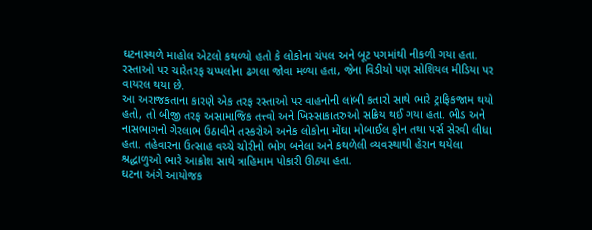ઘટનાસ્થળે માહોલ એટલો કથળ્યો હતો કે લોકોના ચંપલ અને બૂટ પગમાંથી નીકળી ગયા હતા. રસ્તાઓ પર ચારેતરફ ચપ્પલોના ઢગલા જોવા મળ્યા હતા, જેના વિડીયો પણ સોશિયલ મીડિયા પર વાયરલ થયા છે.
આ અરાજકતાના કારણે એક તરફ રસ્તાઓ પર વાહનોની લાંબી કતારો સાથે ભારે ટ્રાફિકજામ થયો હતો, તો બીજી તરફ અસામાજિક તત્ત્વો અને ખિસ્સાકાતરુઓ સક્રિય થઈ ગયા હતા. ભીડ અને નાસભાગનો ગેરલાભ ઉઠાવીને તસ્કરોએ અનેક લોકોના મોંઘા મોબાઈલ ફોન તથા પર્સ સેરવી લીધા હતા. તહેવારના ઉત્સાહ વચ્ચે ચોરીનો ભોગ બનેલા અને કથળેલી વ્યવસ્થાથી હેરાન થયેલા શ્રદ્ધાળુઓ ભારે આક્રોશ સાથે ત્રાહિમામ પોકારી ઊઠ્યા હતા.
ઘટના અંગે આયોજક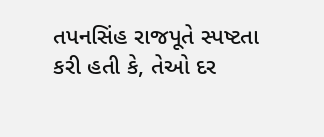તપનસિંહ રાજપૂતે સ્પષ્ટતા કરી હતી કે, તેઓ દર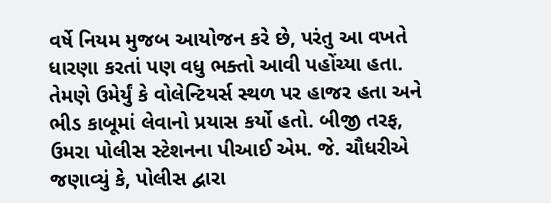વર્ષે નિયમ મુજબ આયોજન કરે છે, પરંતુ આ વખતે ધારણા કરતાં પણ વધુ ભક્તો આવી પહોંચ્યા હતા. તેમણે ઉમેર્યું કે વોલેન્ટિયર્સ સ્થળ પર હાજર હતા અને ભીડ કાબૂમાં લેવાનો પ્રયાસ કર્યો હતો. બીજી તરફ, ઉમરા પોલીસ સ્ટેશનના પીઆઈ એમ. જે. ચૌધરીએ જણાવ્યું કે, પોલીસ દ્વારા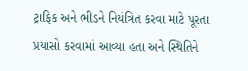ટ્રાફિક અને ભીડને નિયંત્રિત કરવા માટે પૂરતા પ્રયાસો કરવામાં આવ્યા હતા અને સ્થિતિને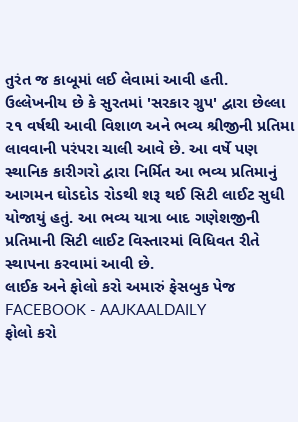તુરંત જ કાબૂમાં લઈ લેવામાં આવી હતી.
ઉલ્લેખનીય છે કે સુરતમાં 'સરકાર ગ્રુપ' દ્વારા છેલ્લા ૨૧ વર્ષથી આવી વિશાળ અને ભવ્ય શ્રીજીની પ્રતિમા લાવવાની પરંપરા ચાલી આવે છે. આ વર્ષે પણ સ્થાનિક કારીગરો દ્વારા નિર્મિત આ ભવ્ય પ્રતિમાનું આગમન ઘોડદોડ રોડથી શરૂ થઈ સિટી લાઈટ સુધી યોજાયું હતું. આ ભવ્ય યાત્રા બાદ ગણેશજીની પ્રતિમાની સિટી લાઈટ વિસ્તારમાં વિધિવત રીતે સ્થાપના કરવામાં આવી છે.
લાઈક અને ફોલો કરો અમારું ફેસબુક પેજ FACEBOOK - AAJKAALDAILY
ફોલો કરો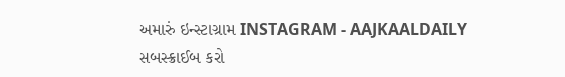અમારું ઇન્સ્ટાગ્રામ INSTAGRAM - AAJKAALDAILY
સબસ્ક્રાઈબ કરો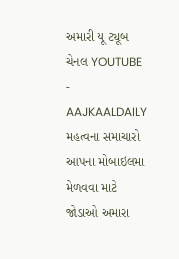અમારી યૂ ટ્યૂબ ચેનલ YOUTUBE - AAJKAALDAILY
મહત્વના સમાચારો આપના મોબાઇલમા મેળવવા માટે જોડાઓ અમારા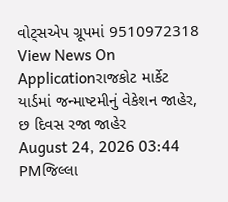વોટ્સએપ ગ્રૂપમાં 9510972318
View News On Applicationરાજકોટ માર્કેટ યાર્ડમાં જન્માષ્ટમીનું વેકેશન જાહેર, છ દિવસ રજા જાહેર
August 24, 2026 03:44 PMજિલ્લા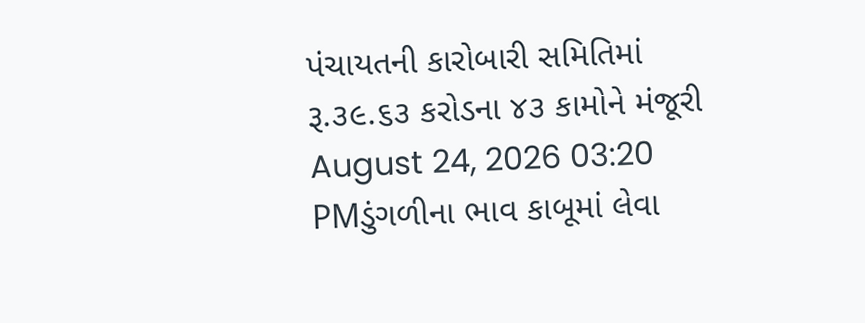પંચાયતની કારોબારી સમિતિમાં રૂ.૩૯.૬૩ કરોડના ૪૩ કામોને મંજૂરી
August 24, 2026 03:20 PMડુંગળીના ભાવ કાબૂમાં લેવા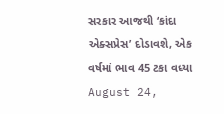સરકાર આજથી ‘કાંદા એક્સપ્રેસ’ દોડાવશે, એક વર્ષમાં ભાવ 45 ટકા વધ્યા
August 24,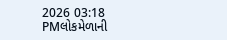2026 03:18 PMલોકમેળાની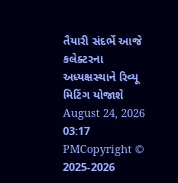તૈયારી સંદર્ભે આજે કલેક્ટરના અધ્યક્ષસ્થાને રિવ્યૂ મિટિંગ યોજાશે
August 24, 2026 03:17 PMCopyright © 2025-2026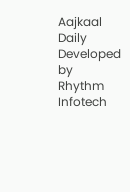Aajkaal Daily
Developed by Rhythm Infotech